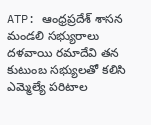ATP: ఆంధ్రప్రదేశ్ శాసన మండలి సభ్యురాలు దళవాయి రమాదేవి తన కుటుంబ సభ్యులతో కలిసి ఎమ్మెల్యే పరిటాల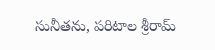సునీతను, పరిటాల శ్రీరామ్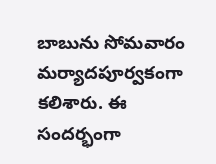బాబును సోమవారం మర్యాదపూర్వకంగా కలిశారు. ఈ సందర్భంగా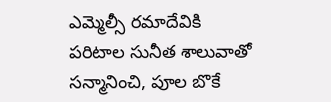ఎమ్మెల్సీ రమాదేవికి పరిటాల సునీత శాలువాతో సన్మానించి, పూల బొకే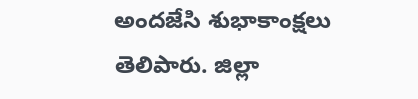అందజేసి శుభాకాంక్షలు తెలిపారు. జిల్లా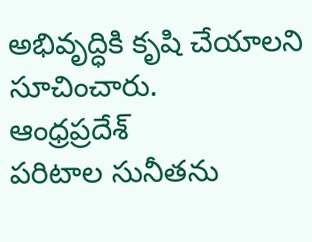అభివృద్ధికి కృషి చేయాలని సూచించారు.
ఆంధ్రప్రదేశ్
పరిటాల సునీతను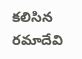కలిసిన రమాదేవి